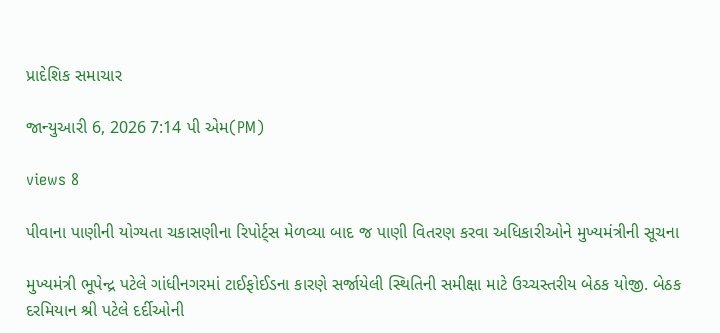પ્રાદેશિક સમાચાર

જાન્યુઆરી 6, 2026 7:14 પી એમ(PM)

views 8

પીવાના પાણીની યોગ્યતા ચકાસણીના રિપોર્ટ્સ મેળવ્યા બાદ જ પાણી વિતરણ કરવા અધિકારીઓને મુખ્યમંત્રીની સૂચના

મુખ્યમંત્રી ભૂપેન્દ્ર પટેલે ગાંધીનગરમાં ટાઈફોઈડના કારણે સર્જાયેલી સ્થિતિની સમીક્ષા માટે ઉચ્ચસ્તરીય બેઠક યોજી. બેઠક દરમિયાન શ્રી પટેલે દર્દીઓની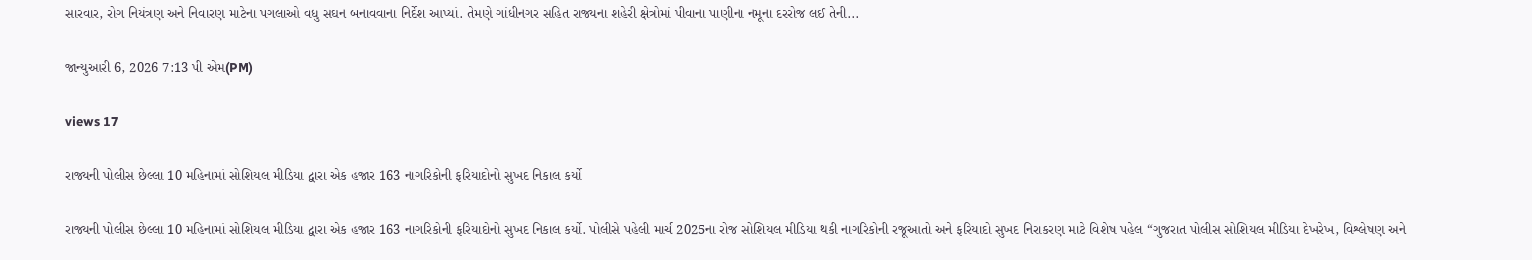સારવાર, રોગ નિયંત્રણ અને નિવારણ માટેના પગલાઓ વધુ સઘન બનાવવાના નિર્દેશ આપ્યાં. તેમણે ગાંધીનગર સહિત રાજ્યના શહેરી ક્ષેત્રોમાં પીવાના પાણીના નમૂના દરરોજ લઈ તેની...

જાન્યુઆરી 6, 2026 7:13 પી એમ(PM)

views 17

રાજ્યની પોલીસ છેલ્લા 10 મહિનામાં સોશિયલ મીડિયા દ્વારા એક હજાર 163 નાગરિકોની ફરિયાદોનો સુખદ નિકાલ કર્યો

રાજ્યની પોલીસ છેલ્લા 10 મહિનામાં સોશિયલ મીડિયા દ્વારા એક હજાર 163 નાગરિકોની ફરિયાદોનો સુખદ નિકાલ કર્યો. પોલીસે પહેલી માર્ચ 2025ના રોજ સોશિયલ મીડિયા થકી નાગરિકોની રજૂઆતો અને ફરિયાદો સુખદ નિરાકરણ માટે વિશેષ પહેલ “ગુજરાત પોલીસ સોશિયલ મીડિયા દેખરેખ, વિશ્લેષણ અને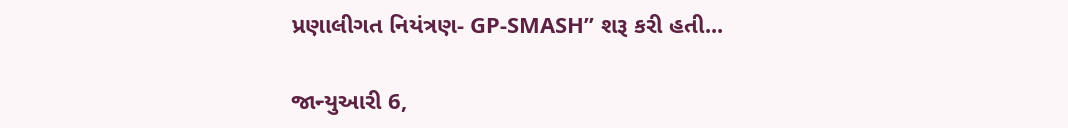પ્રણાલીગત નિયંત્રણ- GP-SMASH” શરૂ કરી હતી...

જાન્યુઆરી 6,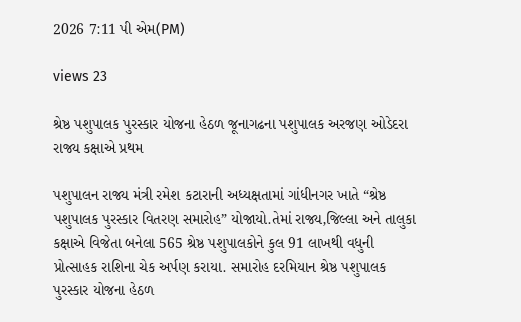2026 7:11 પી એમ(PM)

views 23

શ્રેષ્ઠ પશુપાલક પુરસ્કાર યોજના હેઠળ જૂનાગઢના પશુપાલક અરજણ ઓડેદરા રાજ્ય કક્ષાએ પ્રથમ

પશુપાલન રાજ્ય મંત્રી રમેશ કટારાની અધ્યક્ષતામાં ગાંધીનગર ખાતે “શ્રેષ્ઠ પશુપાલક પુરસ્કાર વિતરણ સમારોહ” યોજાયો.તેમાં રાજ્ય,જિલ્લા અને તાલુકા કક્ષાએ વિજેતા બનેલા 565 શ્રેષ્ઠ પશુપાલકોને કુલ 91 લાખથી વધુની પ્રોત્સાહક રાશિના ચેક અર્પણ કરાયા. સમારોહ દરમિયાન શ્રેષ્ઠ પશુપાલક પુરસ્કાર યોજના હેઠળ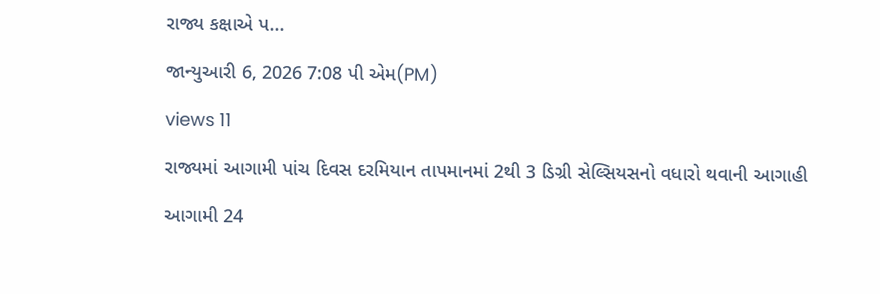રાજ્ય કક્ષાએ પ...

જાન્યુઆરી 6, 2026 7:08 પી એમ(PM)

views 11

રાજ્યમાં આગામી પાંચ દિવસ દરમિયાન તાપમાનમાં 2થી 3 ડિગ્રી સેલ્સિયસનો વધારો થવાની આગાહી

આગામી 24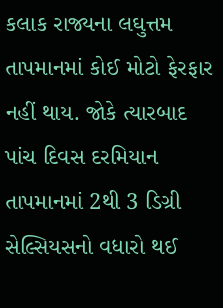કલાક રાજ્યના લઘુત્તમ તાપમાનમાં કોઈ મોટો ફેરફાર નહીં થાય. જોકે ત્યારબાદ પાંચ દિવસ દરમિયાન તાપમાનમાં 2થી 3 ડિગ્રી સેલ્સિયસનો વધારો થઈ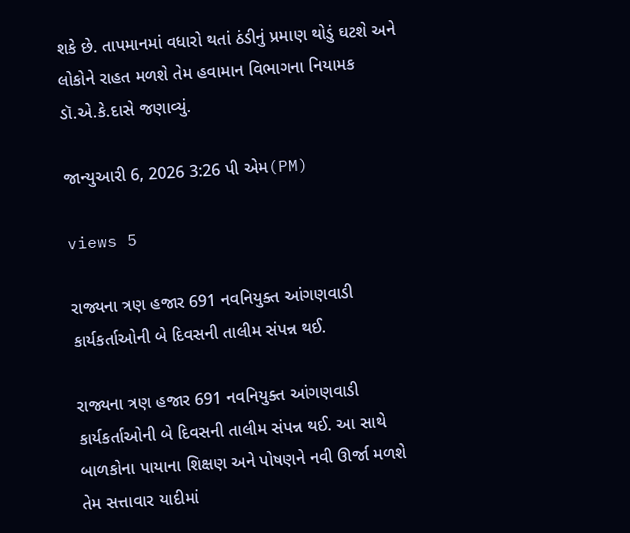શકે છે. તાપમાનમાં વધારો થતાં ઠંડીનું પ્રમાણ થોડું ઘટશે અને લોકોને રાહત મળશે તેમ હવામાન વિભાગના નિયામક ડૉ.એ.કે.દાસે જણાવ્યું.

જાન્યુઆરી 6, 2026 3:26 પી એમ(PM)

views 5

રાજ્યના ત્રણ હજાર 691 નવનિયુક્ત આંગણવાડી કાર્યકર્તાઓની બે દિવસની તાલીમ સંપન્ન થઈ.

રાજ્યના ત્રણ હજાર 691 નવનિયુક્ત આંગણવાડી કાર્યકર્તાઓની બે દિવસની તાલીમ સંપન્ન થઈ. આ સાથે બાળકોના પાયાના શિક્ષણ અને પોષણને નવી ઊર્જા મળશે તેમ સત્તાવાર યાદીમાં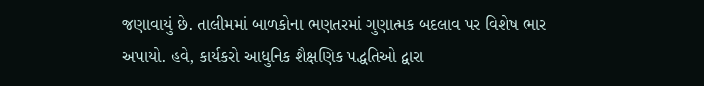જણાવાયું છે. તાલીમમાં બાળકોના ભણતરમાં ગુણાત્મક બદલાવ પર વિશેષ ભાર અપાયો. હવે, કાર્યકરો આધુનિક શૈક્ષણિક પદ્ધતિઓ દ્વારા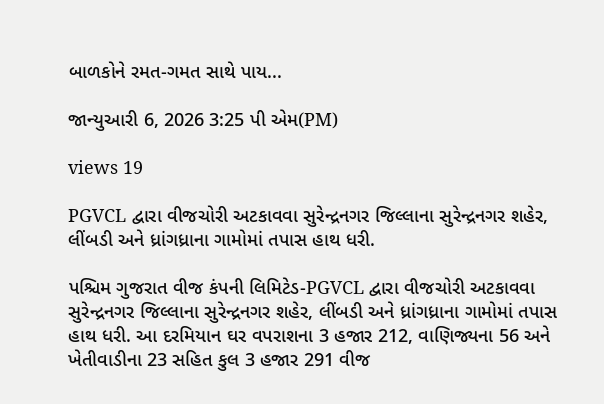બાળકોને રમત-ગમત સાથે પાય...

જાન્યુઆરી 6, 2026 3:25 પી એમ(PM)

views 19

PGVCL દ્વારા વીજચોરી અટકાવવા સુરેન્દ્રનગર જિલ્લાના સુરેન્દ્રનગર શહેર, લીંબડી અને ધ્રાંગધ્રાના ગામોમાં તપાસ હાથ ધરી.

પશ્ચિમ ગુજરાત વીજ કંપની લિમિટેડ-PGVCL દ્વારા વીજચોરી અટકાવવા સુરેન્દ્રનગર જિલ્લાના સુરેન્દ્રનગર શહેર, લીંબડી અને ધ્રાંગધ્રાના ગામોમાં તપાસ હાથ ધરી. આ દરમિયાન ઘર વપરાશના 3 હજાર 212, વાણિજ્યના 56 અને ખેતીવાડીના 23 સહિત કુલ 3 હજાર 291 વીજ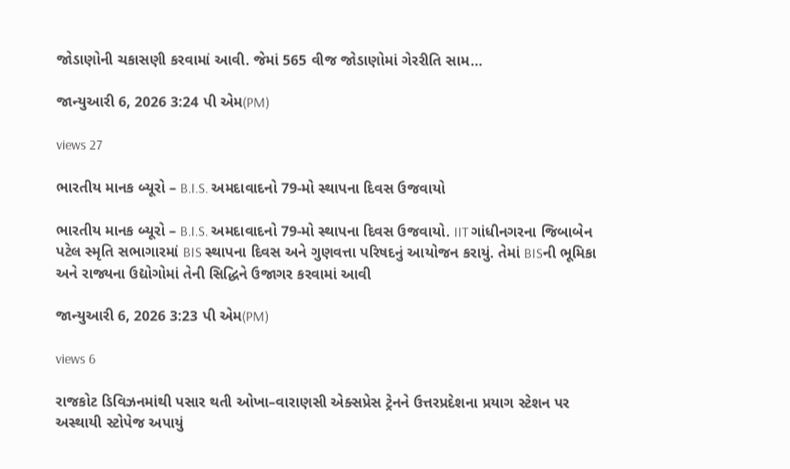જોડાણોની ચકાસણી કરવામાં આવી. જેમાં 565 વીજ જોડાણોમાં ગેરરીતિ સામ...

જાન્યુઆરી 6, 2026 3:24 પી એમ(PM)

views 27

ભારતીય માનક બ્યૂરો – B.I.S. અમદાવાદનો 79-મો સ્થાપના દિવસ ઉજવાયો

ભારતીય માનક બ્યૂરો – B.I.S. અમદાવાદનો 79-મો સ્થાપના દિવસ ઉજવાયો. IIT ગાંધીનગરના જિબાબેન પટેલ સ્મૃતિ સભાગારમાં BIS સ્થાપના દિવસ અને ગુણવત્તા પરિષદનું આયોજન કરાયું. તેમાં BISની ભૂમિકા અને રાજ્યના ઉદ્યોગોમાં તેની સિદ્ધિને ઉજાગર કરવામાં આવી

જાન્યુઆરી 6, 2026 3:23 પી એમ(PM)

views 6

રાજકોટ ડિવિઝનમાંથી પસાર થતી ઓખા–વારાણસી એક્સપ્રેસ ટ્રેનને ઉત્તરપ્રદેશના પ્રયાગ સ્ટેશન પર અસ્થાયી સ્ટોપેજ અપાયું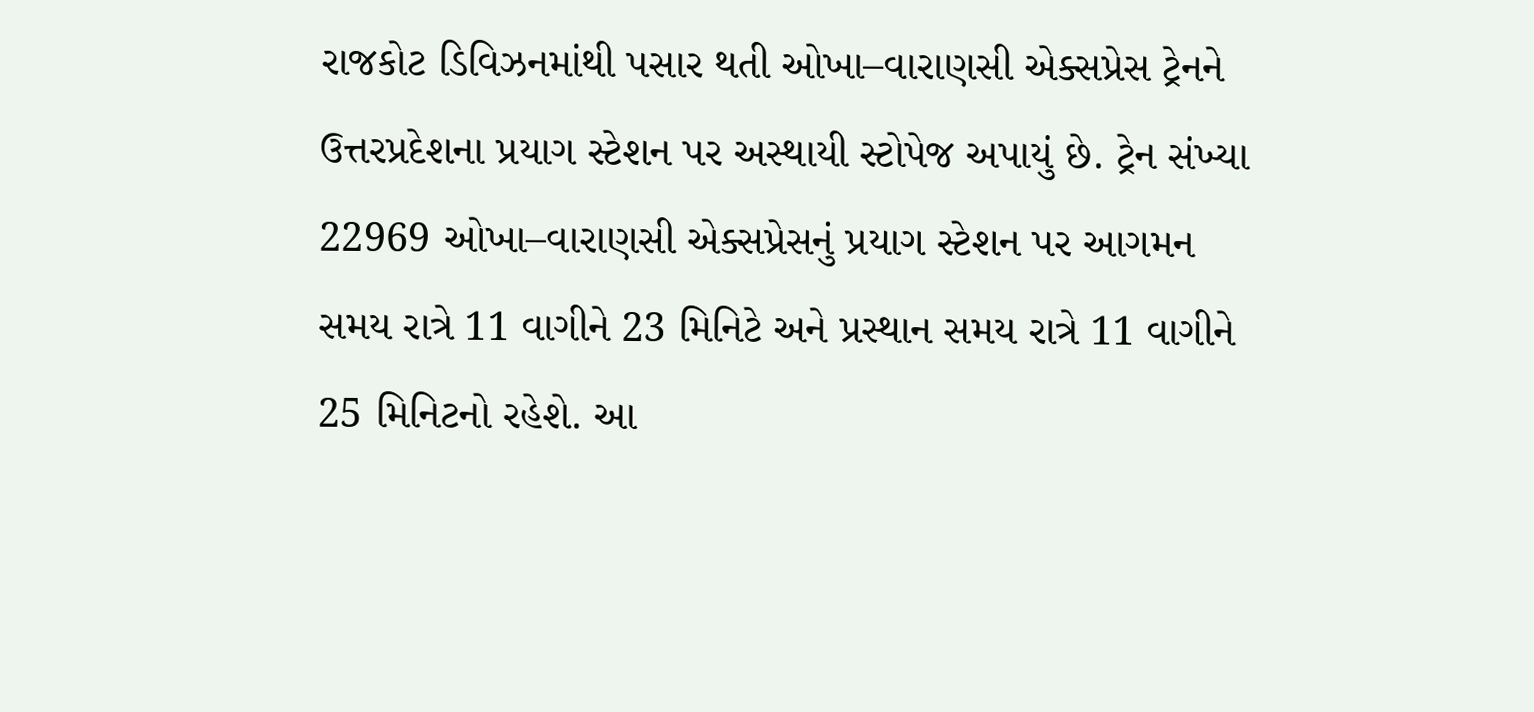રાજકોટ ડિવિઝનમાંથી પસાર થતી ઓખા–વારાણસી એક્સપ્રેસ ટ્રેનને ઉત્તરપ્રદેશના પ્રયાગ સ્ટેશન પર અસ્થાયી સ્ટોપેજ અપાયું છે. ટ્રેન સંખ્યા 22969 ઓખા–વારાણસી એક્સપ્રેસનું પ્રયાગ સ્ટેશન પર આગમન સમય રાત્રે 11 વાગીને 23 મિનિટે અને પ્રસ્થાન સમય રાત્રે 11 વાગીને 25 મિનિટનો રહેશે. આ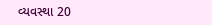વ્યવસ્થા 20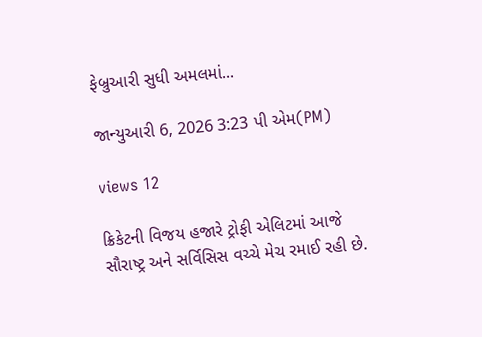ફેબ્રુઆરી સુધી અમલમાં...

જાન્યુઆરી 6, 2026 3:23 પી એમ(PM)

views 12

ક્રિકેટની વિજય હજારે ટ્રોફી એલિટમાં આજે સૌરાષ્ટ્ર અને સર્વિસિસ વચ્ચે મેચ રમાઈ રહી છે.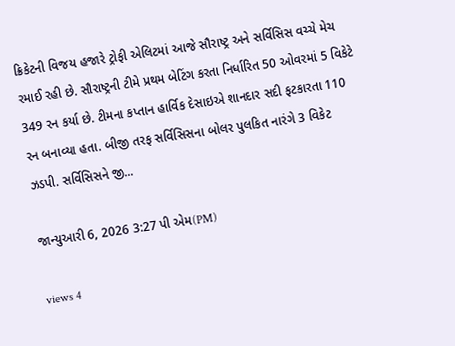ક્રિકેટની વિજય હજારે ટ્રોફી એલિટમાં આજે સૌરાષ્ટ્ર અને સર્વિસિસ વચ્ચે મેચ રમાઈ રહી છે. સૌરાષ્ટ્રની ટીમે પ્રથમ બેટિંગ કરતા નિર્ધારિત 50 ઓવરમાં 5 વિકેટે 349 રન કર્યા છે. ટીમના કપ્તાન હાર્વિક દેસાઇએ શાનદાર સદી ફટકારતા 110 રન બનાવ્યા હતા. બીજી તરફ સર્વિસિસના બોલર પુલકિત નારંગે 3 વિકેટ ઝડપી. સર્વિસિસને જી...

જાન્યુઆરી 6, 2026 3:27 પી એમ(PM)

views 4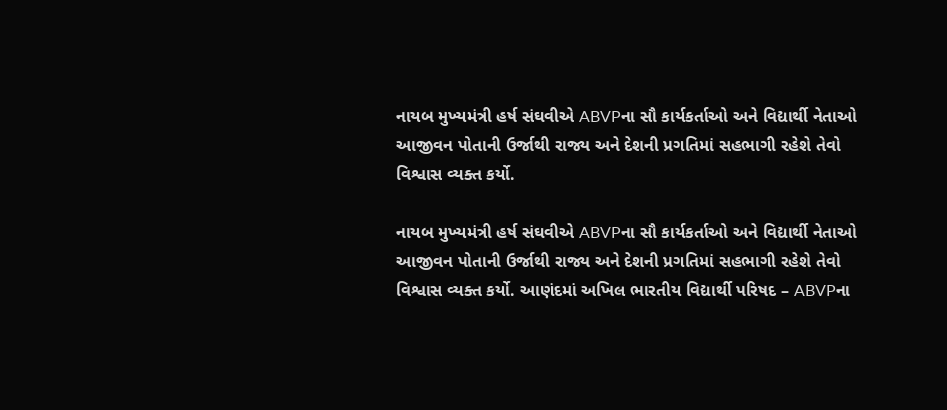નાયબ મુખ્યમંત્રી હર્ષ સંઘવીએ ABVPના સૌ કાર્યકર્તાઓ અને વિદ્યાર્થી નેતાઓ આજીવન પોતાની ઉર્જાથી રાજ્ય અને દેશની પ્રગતિમાં સહભાગી રહેશે તેવો વિશ્વાસ વ્યક્ત કર્યો.

નાયબ મુખ્યમંત્રી હર્ષ સંઘવીએ ABVPના સૌ કાર્યકર્તાઓ અને વિદ્યાર્થી નેતાઓ આજીવન પોતાની ઉર્જાથી રાજ્ય અને દેશની પ્રગતિમાં સહભાગી રહેશે તેવો વિશ્વાસ વ્યક્ત કર્યો. આણંદમાં અખિલ ભારતીય વિદ્યાર્થી પરિષદ – ABVPના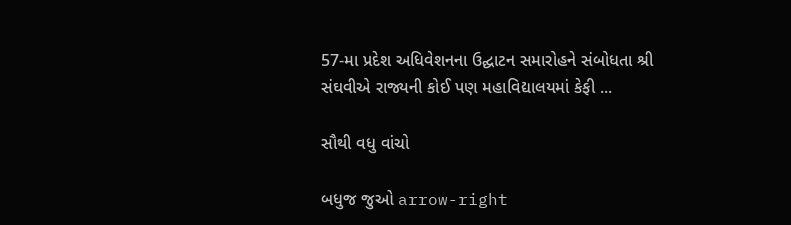57-મા પ્રદેશ અધિવેશનના ઉદ્ઘાટન સમારોહને સંબોધતા શ્રી સંઘવીએ રાજ્યની કોઈ પણ મહાવિદ્યાલયમાં કેફી ...

સૌથી વધુ વાંચો

બધુજ જુઓ arrow-right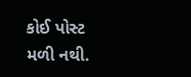કોઈ પોસ્ટ મળી નથી.